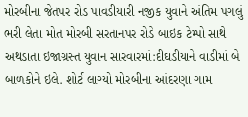મોરબીના જેતપર રોડ પાવડીયારી નજીક યુવાને અંતિમ પગલું ભરી લેતા મોત મોરબી સરતાનપર રોડે બાઇક ટેમ્પો સાથે અથડાતા ઇજાગ્રસ્ત યુવાન સારવારમાં:દીઘડીયાને વાડીમાં બે બાળકોને ઇલે. શોર્ટ લાગ્યો મોરબીના આંદરણા ગામ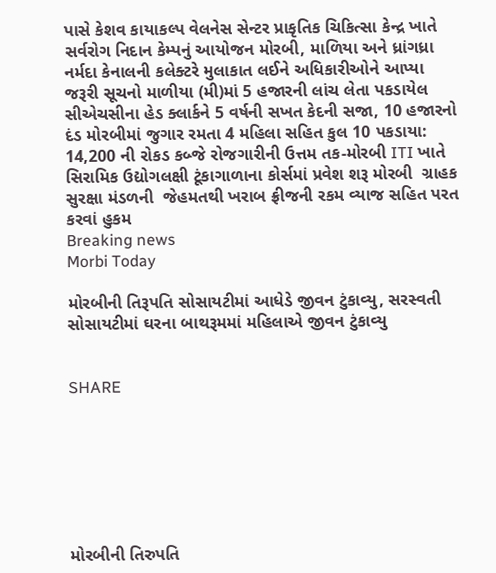પાસે કેશવ કાયાકલ્પ વેલનેસ સેન્ટર પ્રાકૃતિક ચિકિત્સા કેન્દ્ર ખાતે સર્વરોગ નિદાન કેમ્પનું આયોજન મોરબી, માળિયા અને ધ્રાંગધ્રા નર્મદા કેનાલની કલેક્ટરે મુલાકાત લઈને અધિકારીઓને આપ્યા જરૂરી સૂચનો માળીયા (મી)માં 5 હજારની લાંચ લેતા પકડાયેલ સીએચસીના હેડ ક્લાર્કને 5 વર્ષની સખત કેદની સજા, 10 હજારનો દંડ મોરબીમાં જુગાર રમતા 4 મહિલા સહિત કુલ 10 પકડાયા: 14,200 ની રોકડ કબ્જે રોજગારીની ઉત્તમ તક-મોરબી ITI ખાતે સિરામિક ઉદ્યોગલક્ષી ટૂંકાગાળાના કોર્સમાં પ્રવેશ શરૂ મોરબી  ગ્રાહક સુરક્ષા મંડળની  જેહમતથી ખરાબ ફ્રીજની રકમ વ્યાજ સહિત પરત કરવાં હુકમ
Breaking news
Morbi Today

મોરબીની તિરૂપતિ સોસાયટીમાં આધેડે જીવન ટુંકાવ્યુ, સરસ્વતી સોસાયટીમાં ઘરના બાથરૂમમાં મહિલાએ જીવન ટુંકાવ્યુ


SHARE







મોરબીની તિરુપતિ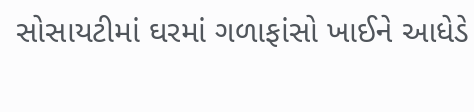સોસાયટીમાં ઘરમાં ગળાફાંસો ખાઈને આધેડે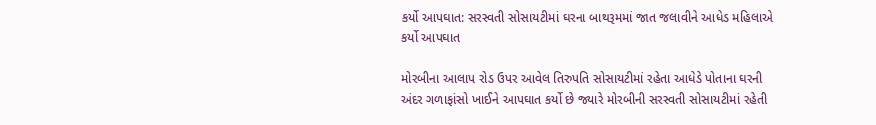કર્યો આપઘાત: સરસ્વતી સોસાયટીમાં ઘરના બાથરૂમમાં જાત જલાવીને આધેડ મહિલાએ કર્યો આપઘાત

મોરબીના આલાપ રોડ ઉપર આવેલ તિરુપતિ સોસાયટીમાં રહેતા આધેડે પોતાના ઘરની અંદર ગળાફાંસો ખાઈને આપઘાત કર્યો છે જ્યારે મોરબીની સરસ્વતી સોસાયટીમાં રહેતી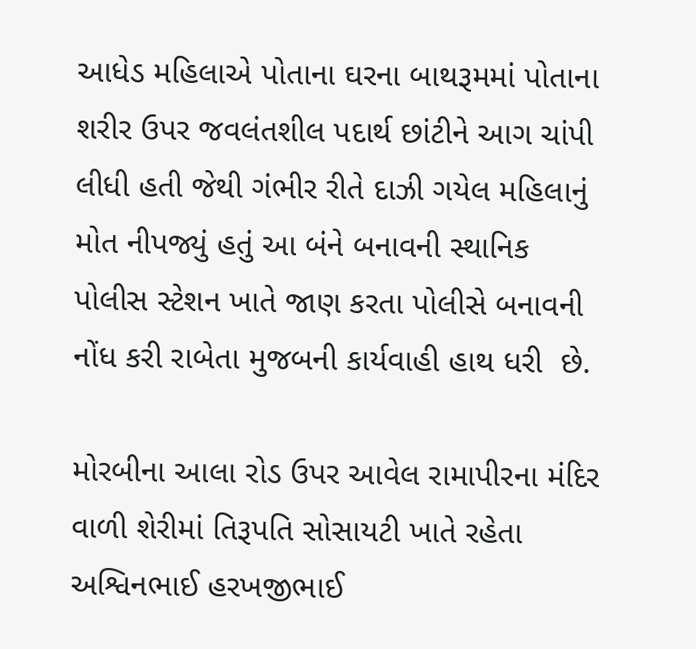આધેડ મહિલાએ પોતાના ઘરના બાથરૂમમાં પોતાના શરીર ઉપર જવલંતશીલ પદાર્થ છાંટીને આગ ચાંપી લીધી હતી જેથી ગંભીર રીતે દાઝી ગયેલ મહિલાનું મોત નીપજ્યું હતું આ બંને બનાવની સ્થાનિક પોલીસ સ્ટેશન ખાતે જાણ કરતા પોલીસે બનાવની નોંધ કરી રાબેતા મુજબની કાર્યવાહી હાથ ધરી  છે.

મોરબીના આલા રોડ ઉપર આવેલ રામાપીરના મંદિર વાળી શેરીમાં તિરૂપતિ સોસાયટી ખાતે રહેતા અશ્વિનભાઈ હરખજીભાઈ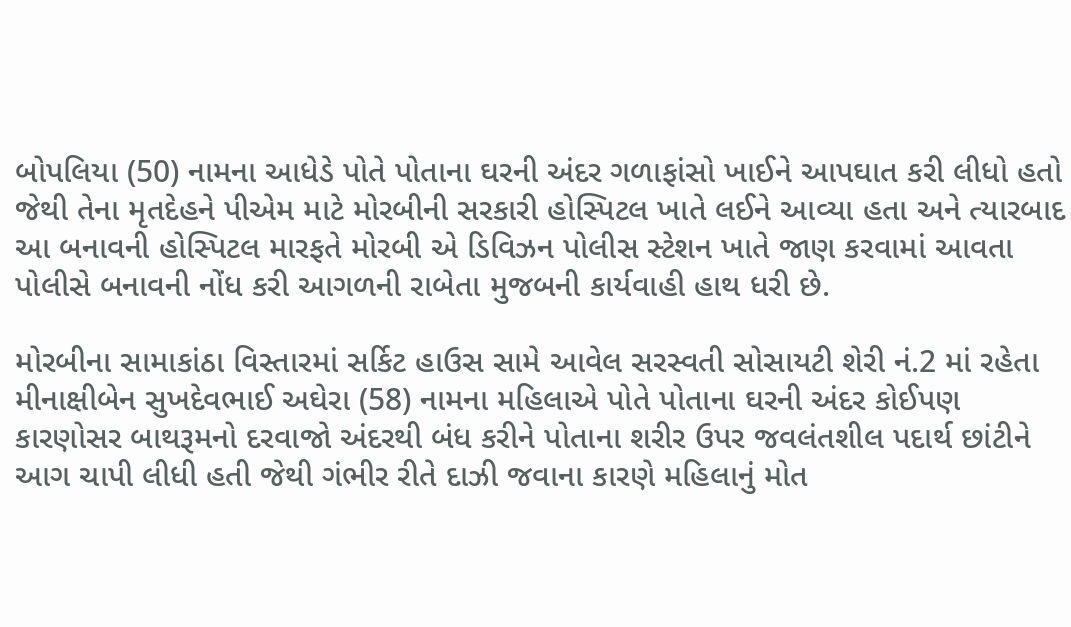બોપલિયા (50) નામના આધેડે પોતે પોતાના ઘરની અંદર ગળાફાંસો ખાઈને આપઘાત કરી લીધો હતો જેથી તેના મૃતદેહને પીએમ માટે મોરબીની સરકારી હોસ્પિટલ ખાતે લઈને આવ્યા હતા અને ત્યારબાદ આ બનાવની હોસ્પિટલ મારફતે મોરબી એ ડિવિઝન પોલીસ સ્ટેશન ખાતે જાણ કરવામાં આવતા પોલીસે બનાવની નોંધ કરી આગળની રાબેતા મુજબની કાર્યવાહી હાથ ધરી છે.

મોરબીના સામાકાંઠા વિસ્તારમાં સર્કિટ હાઉસ સામે આવેલ સરસ્વતી સોસાયટી શેરી નં.2 માં રહેતા મીનાક્ષીબેન સુખદેવભાઈ અઘેરા (58) નામના મહિલાએ પોતે પોતાના ઘરની અંદર કોઈપણ કારણોસર બાથરૂમનો દરવાજો અંદરથી બંધ કરીને પોતાના શરીર ઉપર જવલંતશીલ પદાર્થ છાંટીને આગ ચાપી લીધી હતી જેથી ગંભીર રીતે દાઝી જવાના કારણે મહિલાનું મોત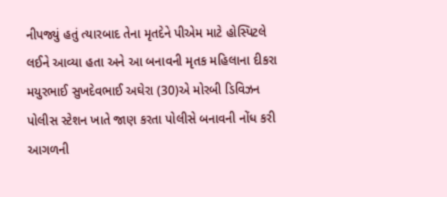નીપજ્યું હતું ત્યારબાદ તેના મૃતદેને પીએમ માટે હોસ્પિટલે લઈને આવ્યા હતા અને આ બનાવની મૃતક મહિલાના દીકરા મયુરભાઈ સુખદેવભાઈ અઘેરા (30)એ મોરબી ડિવિઝન પોલીસ સ્ટેશન ખાતે જાણ કરતા પોલીસે બનાવની નોંધ કરી આગળની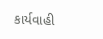કાર્યવાહી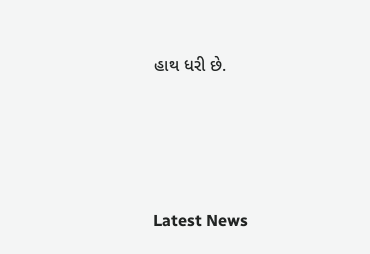હાથ ધરી છે.






Latest News